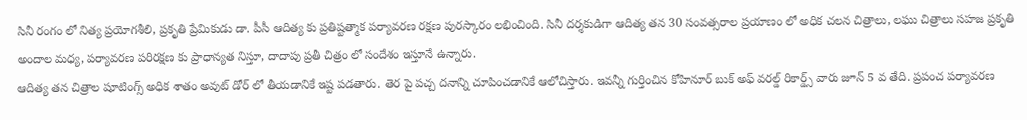సినీ రంగం లో నిత్య ప్రయోగశీలి, ప్రకృతి ప్రేమికుడు డా. పీసీ ఆదిత్య కు ప్రతిష్టత్మాక పర్యావరణ రక్షణ పురస్కారం లభించింది. సినీ దర్శకుడిగా ఆదిత్య తన 30 సంవత్సరాల ప్రయాణం లో అధిక చలన చిత్రాలు, లఘు చిత్రాలు సహజ ప్రకృతి అందాల మధ్య, పర్యావరణ పరిరక్షణ కు ప్రాధాన్యత నిస్తూ, దాదాపు ప్రతీ చిత్రం లో సందేశం ఇస్తూనే ఉన్నారు.
ఆదిత్య తన చిత్రాల షూటింగ్స్ అధిక శాతం అవుట్ డోర్ లో తీయడానికే ఇష్ట పడతారు. తెర పై పచ్చ దనాన్ని చూపించడానికే ఆలోచిస్తారు. ఇవన్నీ గుర్తించిన కోహినూర్ బుక్ అఫ్ వరల్డ్ రికార్డ్స్ వారు జూన్ 5 వ తేది. ప్రపంచ పర్యావరణ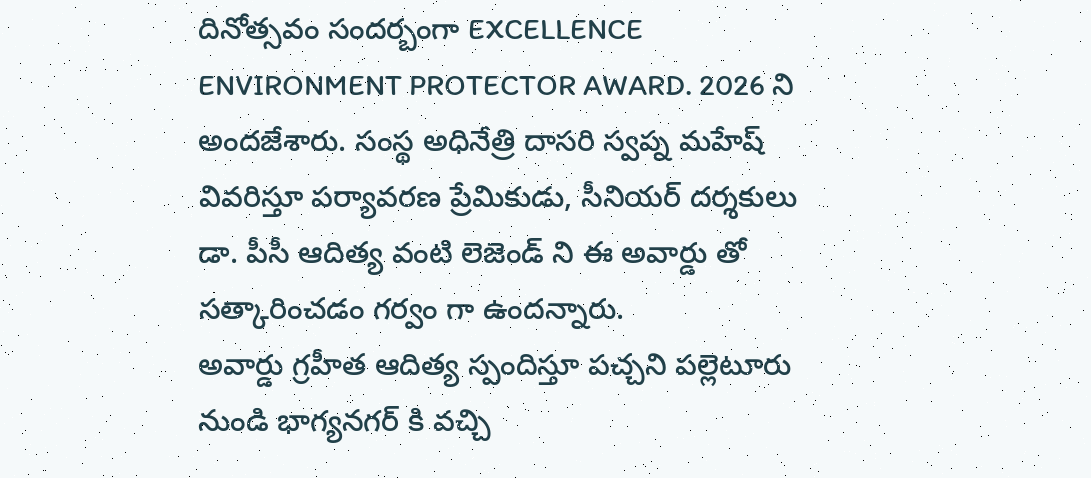దినోత్సవం సందర్బంగా EXCELLENCE ENVIRONMENT PROTECTOR AWARD. 2026 ని అందజేశారు. సంస్థ అధినేత్రి దాసరి స్వప్న మహేష్ వివరిస్తూ పర్యావరణ ప్రేమికుడు, సీనియర్ దర్శకులు డా. పీసీ ఆదిత్య వంటి లెజెండ్ ని ఈ అవార్డు తో సత్కారించడం గర్వం గా ఉందన్నారు.
అవార్డు గ్రహీత ఆదిత్య స్పందిస్తూ పచ్చని పల్లెటూరు నుండి భాగ్యనగర్ కి వచ్చి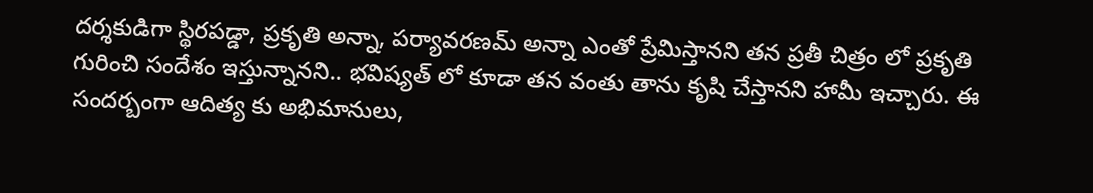దర్శకుడిగా స్థిరపడ్డా, ప్రకృతి అన్నా, పర్యావరణమ్ అన్నా ఎంతో ప్రేమిస్తానని తన ప్రతీ చిత్రం లో ప్రకృతి గురించి సందేశం ఇస్తున్నానని.. భవిష్యత్ లో కూడా తన వంతు తాను కృషి చేస్తానని హామీ ఇచ్చారు. ఈ సందర్బంగా ఆదిత్య కు అభిమానులు,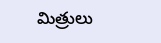మిత్రులు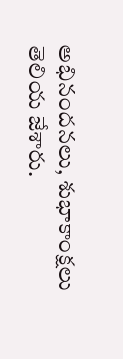అభినందనలు, శుభాకాంక్షలు తెలియ జేశారు.